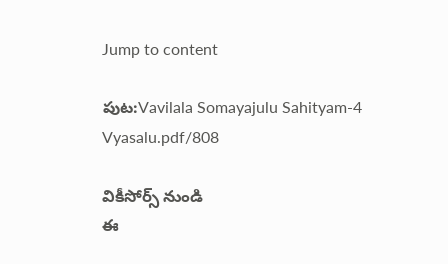Jump to content

పుట:Vavilala Somayajulu Sahityam-4 Vyasalu.pdf/808

వికీసోర్స్ నుండి
ఈ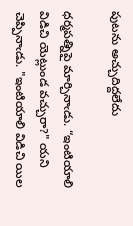పుటను అచ్చుదిద్దలేదు

ధర్మపత్నిపై మార్చినాఁడు. “ఇంటియాలి విడిచి యెట్లుండ వచ్చురా?" యని చెప్పినాఁడు. "ఇంటియాలి విడిచి యిల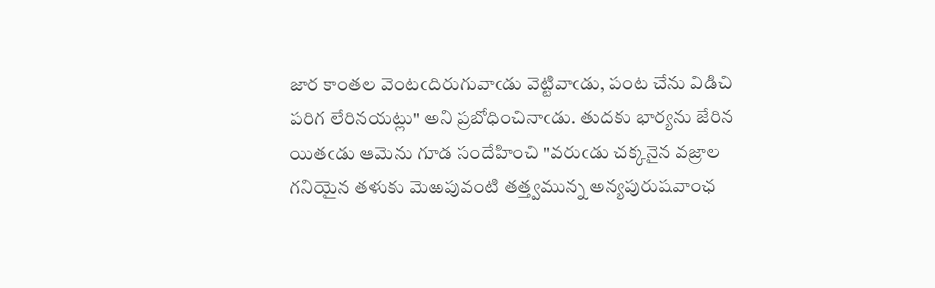జార కాంతల వెంటఁదిరుగువాఁడు వెట్టివాఁడు, పంట చేను విడిచి పరిగ లేరినయట్లు" అని ప్రబోధించినాఁడు. తుదకు భార్యను జేరిన యితఁడు ఆమెను గూడ సందేహించి "వరుఁడు చక్కనైన వజ్రాల గనియైన తళుకు మెఱపువంటి తత్త్వమున్న అన్యపురుషవాంఛ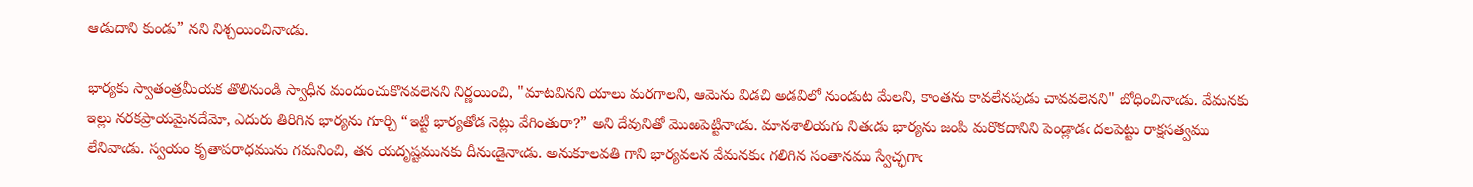ఆడుదాని కుండు” నని నిశ్చయించినాఁడు.

భార్యకు స్వాతంత్రమీయక తొలినుండి స్వాధీన మందుంచుకొనవలెనని నిర్ణయించి, "మాటవినని యాలు మరగాలని, ఆమెను విడచి అడవిలో నుండుట మేలని, కాంతను కావలేనపుడు చావవలెనని" బోధించినాఁడు. వేమనకు ఇల్లు నరకప్రాయమైనదేమో, ఎదురు తిరిగిన భార్యను గూర్చి “ఇట్టి భార్యతోడ నెట్లు వేగింతురా?” అని దేవునితో మొఱపెట్టినాఁడు. మానశాలియగు నితఁడు భార్యను జంపి మరొకదానిని పెండ్లాడఁ దలపెట్టు రాక్షసత్వము లేనివాఁడు. స్వయం కృతాపరాధమును గమనించి, తన యదృష్టమునకు దీనుఁడైనాఁడు. అనుకూలవతి గాని భార్యవలన వేమనకుఁ గలిగిన సంతానము స్వేచ్ఛగాఁ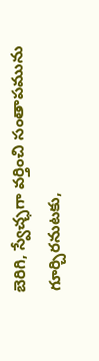బెరిగి, స్వేచ్ఛగా వర్తించి సంతాపమును గూర్చిరనుటకు,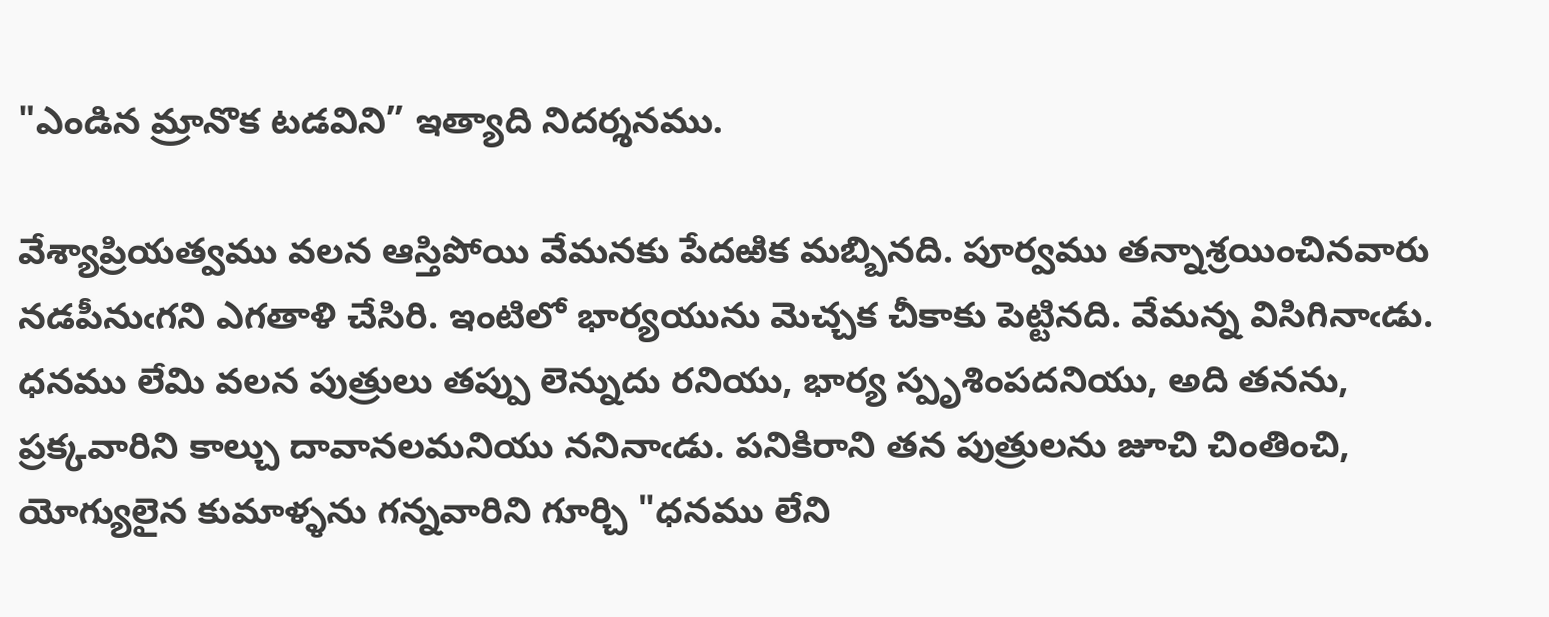"ఎండిన మ్రానొక టడవిని” ఇత్యాది నిదర్శనము.

వేశ్యాప్రియత్వము వలన ఆస్తిపోయి వేమనకు పేదఱిక మబ్బినది. పూర్వము తన్నాశ్రయించినవారు నడపీనుఁగని ఎగతాళి చేసిరి. ఇంటిలో భార్యయును మెచ్చక చీకాకు పెట్టినది. వేమన్న విసిగినాఁడు. ధనము లేమి వలన పుత్రులు తప్పు లెన్నుదు రనియు, భార్య స్పృశింపదనియు, అది తనను, ప్రక్కవారిని కాల్చు దావానలమనియు ననినాఁడు. పనికిరాని తన పుత్రులను జూచి చింతించి, యోగ్యులైన కుమాళ్ళను గన్నవారిని గూర్చి "ధనము లేని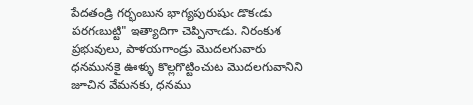పేదతండ్రి గర్భంబున భాగ్యపురుషుఁ డొకఁడు పరగఁబుట్టి" ఇత్యాదిగా చెప్పినాఁడు. నిరంకుశ ప్రభువులు, పాళయగాండ్రు మొదలగువారు ధనమునకై ఊళ్ళు కొల్లగొట్టించుట మొదలగువానిని జూచిన వేమనకు, ధనము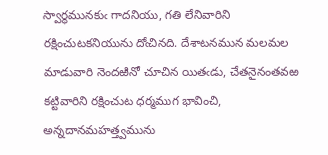స్వార్థమునకుఁ గాదనియు, గతి లేనివారిని రక్షించుటకనియును దోఁచినది. దేశాటనమున మలమల మాడువారి నెందఱినో చూచిన యితఁడు, చేతనైనంతవఱ కట్టివారిని రక్షించుట ధర్మముగ భావించి, అన్నదానమహత్త్వమును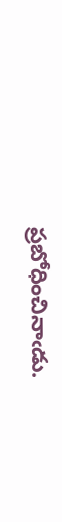ప్రబోధించినాఁడు.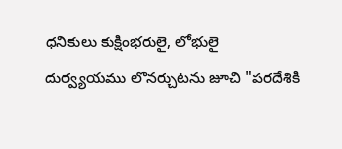ధనికులు కుక్షింభరులై, లోభులై దుర్వ్యయము లొనర్చుటను జూచి "పరదేశికి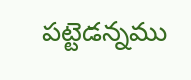పట్టెడన్నము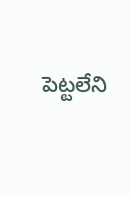పెట్టలేని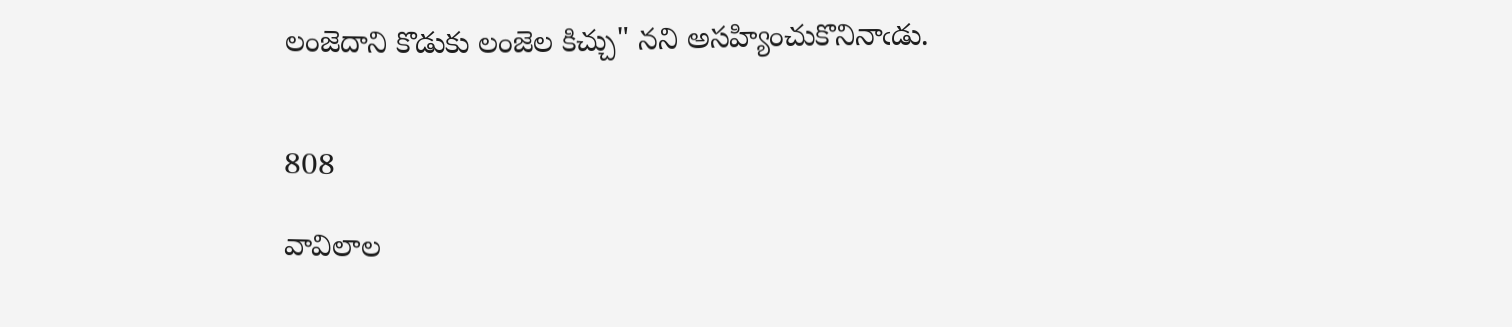లంజెదాని కొడుకు లంజెల కిచ్చు" నని అసహ్యించుకొనినాఁడు.


808

వావిలాల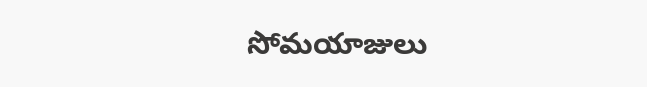సోమయాజులు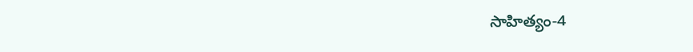సాహిత్యం-4